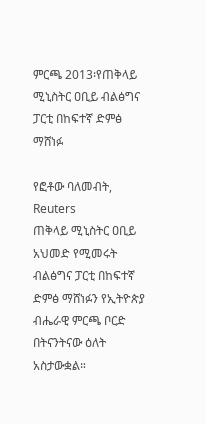ምርጫ 2013፡የጠቅላይ ሚኒስትር ዐቢይ ብልፅግና ፓርቲ በከፍተኛ ድምፅ ማሸነፉ

የፎቶው ባለመብት, Reuters
ጠቅላይ ሚኒስትር ዐቢይ አህመድ የሚመሩት ብልፅግና ፓርቲ በከፍተኛ ድምፅ ማሸነፉን የኢትዮጵያ ብሔራዊ ምርጫ ቦርድ በትናንትናው ዕለት አስታውቋል።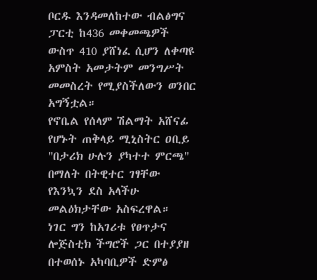ቦርዱ እንዳመለከተው ብልፅግና ፓርቲ ከ436 መቀመጫዎች ውስጥ 410 ያሸነፈ ሲሆን ለቀጣዩ አምስት አመታትም መንግሥት መመስረት የሚያስችለውን ወንበር አግኝቷል።
የኖቤል የሰላም ሽልማት አሸናፊ የሆኑት ጠቅላይ ሚኒስትር ዐቢይ "በታሪክ ሁሉን ያካተተ ምርጫ" በማለት በትዊተር ገፃቸው የእንኳን ደስ አላችሁ መልዕክታቸው አስፍረዋል።
ነገር ግን ከአገሪቱ የፀጥታና ሎጅስቲክ ችግሮች ጋር በተያያዘ በተወሰኑ አካባቢዎች ድምፅ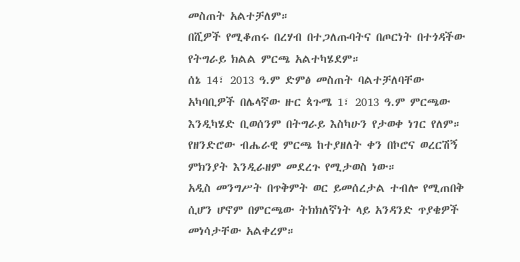መስጠት አልተቻለም።
በሺዎች የሚቆጠሩ በረሃብ በተጋለጡባትና በጦርነት በተጎዳችው የትግራይ ክልል ምርጫ አልተካሄደም።
ሰኔ 14፣ 2013 ዓ.ም ድምፅ መስጠት ባልተቻለባቸው አካባቢዎች በሌላኛው ዙር ጳጉሜ 1፣ 2013 ዓ.ም ምርጫው እንዲካሄድ ቢወሰንም በትግራይ እስካሁን የታወቀ ነገር የለም።
የዘንድሮው ብሔራዊ ምርጫ ከተያዘለት ቀን በኮሮና ወረርሽኝ ምክንያት እንዲራዘም መደረጉ የሚታወስ ነው።
አዲስ መንግሥት በጥቅምት ወር ይመሰረታል ተብሎ የሚጠበቅ ሲሆን ሆኖም በምርጫው ትክክለኛነት ላይ አንዳንድ ጥያቄዎች መነሳታቸው አልቀረም።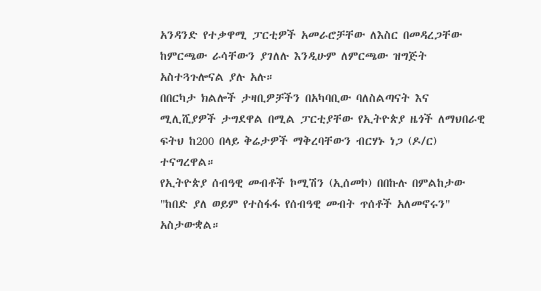አንዳንድ የተቃዋሚ ፓርቲዎች አመራሮቻቸው ለእስር በመዳረጋቸው ከምርጫው ራሳቸውን ያገለሉ እንዲሁም ለምርጫው ዝግጅት አስተጓጉሎናል ያሉ አሉ።
በበርካታ ክልሎች ታዛቢዎቻችን በአካባቢው ባለስልጣናት እና ሚሊሺያዎች ታግደዋል በሚል ፓርቲያቸው የኢትዮጵያ ዜጎች ለማህበራዊ ፍትህ ከ200 በላይ ቅሬታዎች ማቅረባቸውን ብርሃኑ ነጋ (ዶ/ር) ተናግረዋል።
የኢትዮጵያ ሰብዓዊ መብቶች ኮሚሽን (ኢሰመኮ) በበኩሉ በምልከታው "ከበድ ያለ ወይም የተስፋፋ የሰብዓዊ መብት ጥሰቶች አለመኖሩን" አስታውቋል።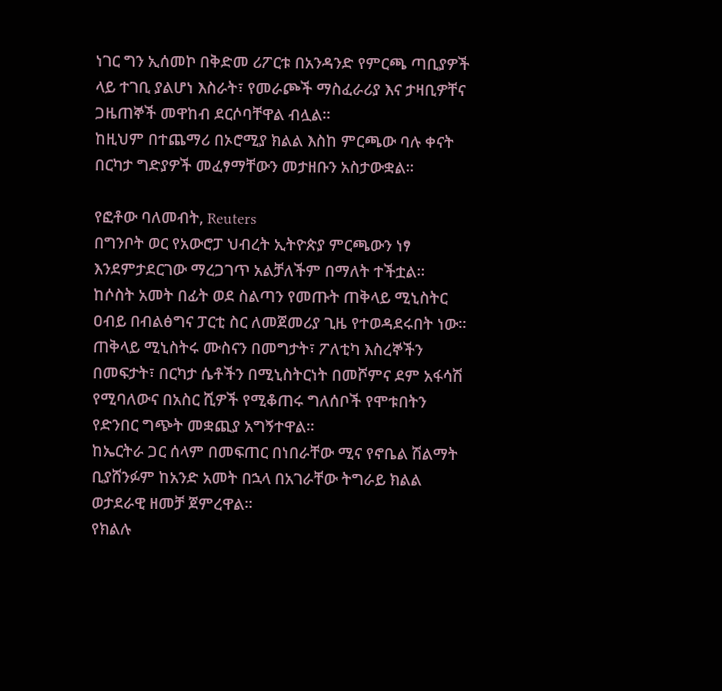ነገር ግን ኢሰመኮ በቅድመ ሪፖርቱ በአንዳንድ የምርጫ ጣቢያዎች ላይ ተገቢ ያልሆነ እስራት፣ የመራጮች ማስፈራሪያ እና ታዛቢዎቸና ጋዜጠኞች መዋከብ ደርሶባቸዋል ብሏል።
ከዚህም በተጨማሪ በኦሮሚያ ክልል እስከ ምርጫው ባሉ ቀናት በርካታ ግድያዎች መፈፃማቸውን መታዘቡን አስታውቋል።

የፎቶው ባለመብት, Reuters
በግንቦት ወር የአውሮፓ ህብረት ኢትዮጵያ ምርጫውን ነፃ እንደምታደርገው ማረጋገጥ አልቻለችም በማለት ተችቷል።
ከሶስት አመት በፊት ወደ ስልጣን የመጡት ጠቅላይ ሚኒስትር ዐብይ በብልፅግና ፓርቲ ስር ለመጀመሪያ ጊዜ የተወዳደሩበት ነው።
ጠቅላይ ሚኒስትሩ ሙስናን በመግታት፣ ፖለቲካ እስረኞችን በመፍታት፣ በርካታ ሴቶችን በሚኒስትርነት በመሾምና ደም አፋሳሽ የሚባለውና በአስር ሺዎች የሚቆጠሩ ግለሰቦች የሞቱበትን የድንበር ግጭት መቋጪያ አግኝተዋል።
ከኤርትራ ጋር ሰላም በመፍጠር በነበራቸው ሚና የኖቤል ሽልማት ቢያሸንፉም ከአንድ አመት በኋላ በአገራቸው ትግራይ ክልል ወታደራዊ ዘመቻ ጀምረዋል።
የክልሉ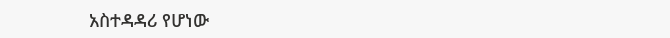አስተዳዳሪ የሆነው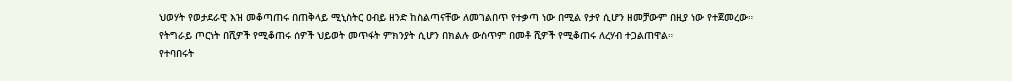ህወሃት የወታደራዊ እዝ መቆጣጠሩ በጠቅላይ ሚኒስትር ዐብይ ዘንድ ከስልጣናቸው ለመገልበጥ የተቃጣ ነው በሚል የታየ ሲሆን ዘመቻውም በዚያ ነው የተጀመረው።
የትግራይ ጦርነት በሺዎች የሚቆጠሩ ሰዎች ህይወት መጥፋት ምክንያት ሲሆን በክልሉ ውስጥም በመቶ ሺዎች የሚቆጠሩ ለረሃብ ተጋልጠዋል።
የተባበሩት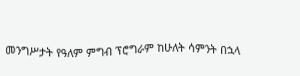መንግሥታት የዓለም ምግብ ፕሮግራም ከሁለት ሳምንት በኋላ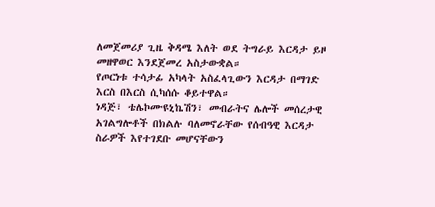ለመጀመሪያ ጊዜ ቅዳሜ እለት ወደ ትግራይ እርዳታ ይዞ መዘዋወር እንደጀመረ አስታውቋል።
የጦርነቱ ተሳታፊ አካላት አስፈላጊውን እርዳታ በማገድ እርስ በእርስ ሲካሰሱ ቆይተዋል።
ነዳጅ፣ ቴሌኮሙዩኒኬሽን፣ መብራትና ሌሎች መሰረታዊ አገልግሎቶች በክልሉ ባለመኖራቸው የሰብዓዊ እርዳታ ስራዎች እየተገደቡ መሆናቸውን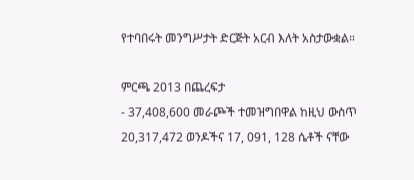የተባበሩት መንግሥታት ድርጅት አርብ እለት አስታውቋል።

ምርጫ 2013 በጨረፍታ
- 37,408,600 መራጮች ተመዝግበዋል ከዚህ ውስጥ 20,317,472 ወንዶችና 17, 091, 128 ሴቶች ናቸው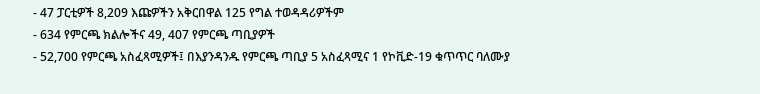- 47 ፓርቲዎች 8,209 እጩዎችን አቅርበዋል 125 የግል ተወዳዳሪዎችም
- 634 የምርጫ ክልሎችና 49, 407 የምርጫ ጣቢያዎች
- 52,700 የምርጫ አስፈጻሚዎች፤ በእያንዳንዱ የምርጫ ጣቢያ 5 አስፈጻሚና 1 የኮቪድ-19 ቁጥጥር ባለሙያ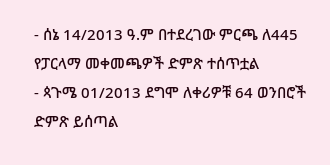- ሰኔ 14/2013 ዓ.ም በተደረገው ምርጫ ለ445 የፓርላማ መቀመጫዎች ድምጽ ተሰጥቷል
- ጳጉሜ 01/2013 ደግሞ ለቀሪዎቹ 64 ወንበሮች ድምጽ ይሰጣል